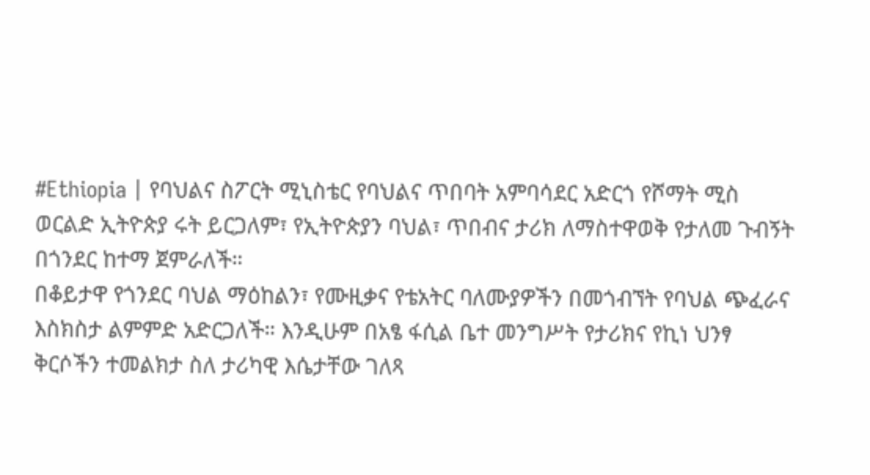#Ethiopia | የባህልና ስፖርት ሚኒስቴር የባህልና ጥበባት አምባሳደር አድርጎ የሾማት ሚስ ወርልድ ኢትዮጵያ ሩት ይርጋለም፣ የኢትዮጵያን ባህል፣ ጥበብና ታሪክ ለማስተዋወቅ የታለመ ጉብኝት በጎንደር ከተማ ጀምራለች።
በቆይታዋ የጎንደር ባህል ማዕከልን፣ የሙዚቃና የቴአትር ባለሙያዎችን በመጎብኘት የባህል ጭፈራና እስክስታ ልምምድ አድርጋለች። እንዲሁም በአፄ ፋሲል ቤተ መንግሥት የታሪክና የኪነ ህንፃ ቅርሶችን ተመልክታ ስለ ታሪካዊ እሴታቸው ገለጻ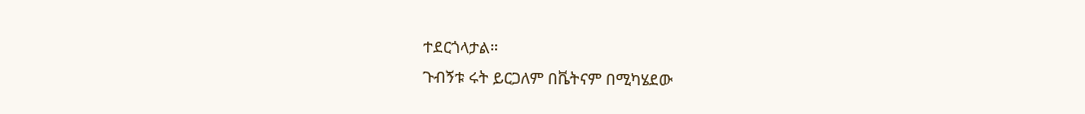ተደርጎላታል።
ጉብኝቱ ሩት ይርጋለም በቬትናም በሚካሄደው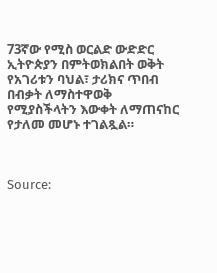73ኛው የሚስ ወርልድ ውድድር ኢትዮጵያን በምትወክልበት ወቅት የአገሪቱን ባህል፣ ታሪክና ጥበብ በብቃት ለማስተዋወቅ የሚያስችላትን እውቀት ለማጠናከር የታለመ መሆኑ ተገልጿል።



Source: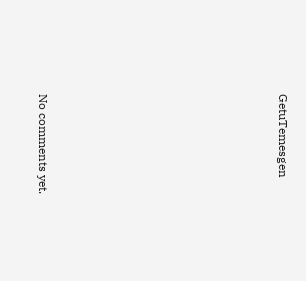GetuTemesgen









No comments yet.